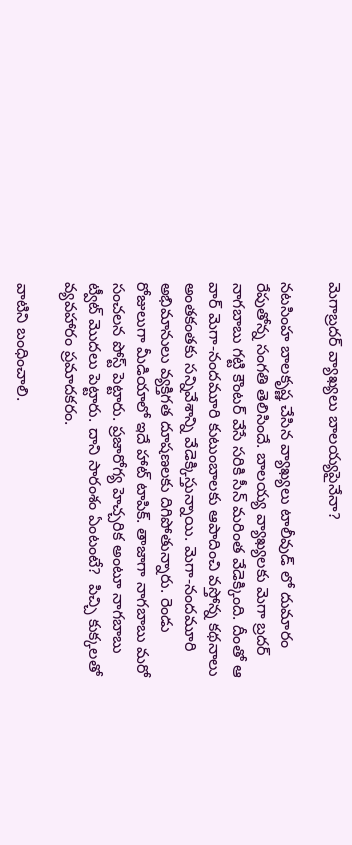మెగాబ్ర‌ద‌ర్ వ్యాఖ్య‌లు బాల‌య్య‌పైనేనా?

న‌ట‌సింహ బాల‌కృష్ణ చేసిన వ్యాఖ్య‌లు టాలీవుడ్ లో దుమారం రేపుతోన్న సంగ‌తి తెలిసిందే. బాల‌య్య వ్యాఖ్య‌ల‌కు మెగా బ్ర‌ద‌ర్ నాగ‌బాబు గ‌ట్టి కౌంట‌ర్ వేసే స‌రికి సీన్ మ‌రింత వేడెక్కింది. దీంతో ఆ వార్ మెగా-నంద‌మూరి కుటుంబాల‌కు ఆపాదించి వ‌స్తోన్న క‌థ‌నాలు అంత‌కంత‌కు స‌న్నివేశాన్ని వేడెక్కిస్తున్నాయి. మెగా-నంద‌మూరి అభిమానులు వ్య‌క్తిగ‌త దూష‌ణ‌ల‌కు దిగిపోతున్నారు. రెండు రోజులుగా మీడియాలో ఇదే హాట్ టాపిక్. తాజాగా నాగ‌బాబు మ‌రో సంచ‌ల‌న పోస్ట్ పెట్టారు. ప్ర‌జారోగ్య హెచ్చ‌రిక అంటూ నాగ‌బాబు ట్వీట్ మొద‌లు పెట్టారు. దాని సారంశం ఏంటంటే?  పిచ్చి కుక్క‌ల‌తో వ్య‌వ‌హారం ప్ర‌మాద‌క‌రం.

వాటిని బంధించాలి.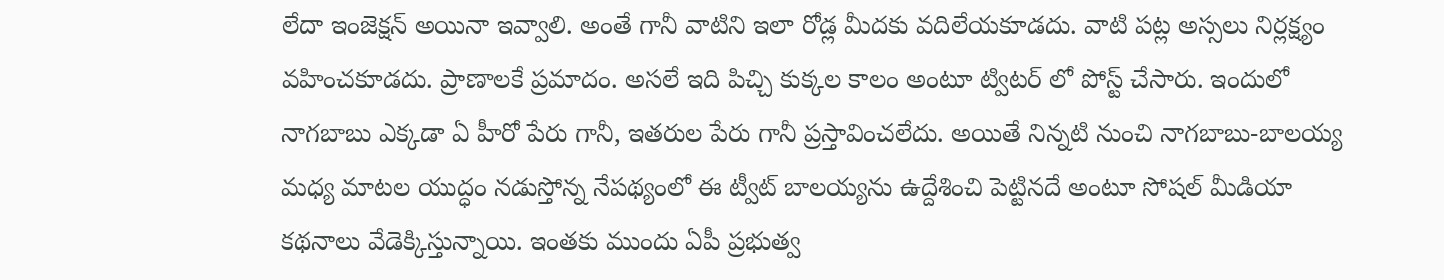లేదా ఇంజెక్ష‌న్ అయినా ఇవ్వాలి. అంతే గానీ వాటిని ఇలా రోడ్ల మీద‌కు వ‌దిలేయ‌కూడ‌దు. వాటి ప‌ట్ల అస్స‌లు నిర్ల‌క్ష్యం వ‌హించ‌కూడ‌దు. ప్రాణాల‌కే ప్ర‌మాదం. అస‌లే ఇది పిచ్చి కుక్క‌ల కాలం అంటూ ట్విట‌ర్ లో పోస్ట్ చేసారు. ఇందులో నాగ‌బాబు ఎక్క‌డా ఏ హీరో పేరు గానీ, ఇత‌రుల పేరు గానీ ప్ర‌స్తావించ‌లేదు. అయితే నిన్న‌టి నుంచి నాగ‌బాబు-బాల‌య్య మ‌ధ్య మాట‌ల యుద్ధం న‌డుస్తోన్న నేప‌థ్యంలో ఈ ట్వీట్ బాల‌య్య‌ను ఉద్దేశించి పెట్టిన‌దే అంటూ సోష‌ల్ మీడియా క‌థ‌నాలు వేడెక్కిస్తున్నాయి. ఇంత‌కు ముందు ఏపీ ప్ర‌భుత్వ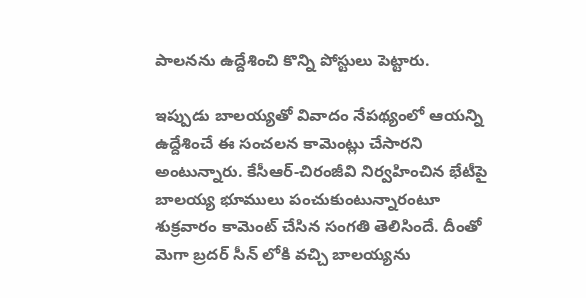పాల‌న‌ను ఉద్దేశించి కొన్ని పోస్టులు పెట్టారు.

ఇప్పుడు బాల‌య్య‌తో వివాదం నేప‌థ్యంలో ఆయ‌న్ని ఉద్దేశించే ఈ సంచ‌ల‌న కామెంట్లు చేసార‌ని అంటున్నారు. కేసీఆర్-చిరంజీవి నిర్వహించిన భేటీపై బాల‌య్య భూములు పంచుకుంటున్నారంటూ శుక్ర‌వారం కామెంట్ చేసిన సంగ‌తి తెలిసిందే. దీంతో మెగా బ్ర‌ద‌ర్ సీన్ లోకి వ‌చ్చి బాల‌య్య‌ను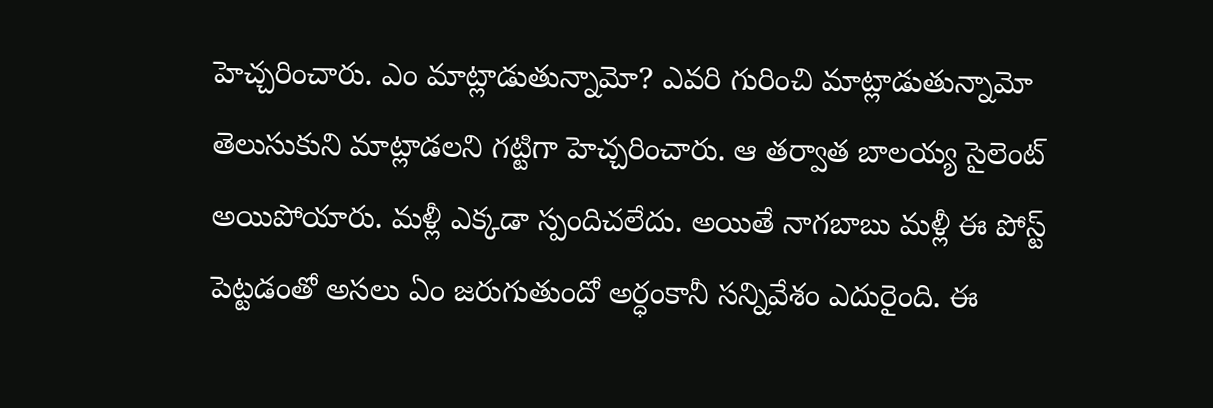హెచ్చ‌రించారు. ఎం మాట్లాడుతున్నామో? ఎవ‌రి గురించి మాట్లాడుతున్నామో తెలుసుకుని మాట్లాడ‌ల‌ని గ‌ట్టిగా హెచ్చ‌రించారు. ఆ త‌ర్వాత బాల‌య్య సైలెంట్ అయిపోయారు. మ‌ళ్లీ ఎక్క‌డా స్పందిచ‌లేదు. అయితే నాగ‌బాబు మ‌ళ్లీ ఈ పోస్ట్ పెట్ట‌డంతో అస‌లు ఏం జ‌రుగుతుందో అర్ధంకానీ స‌న్నివేశం ఎదురైంది. ఈ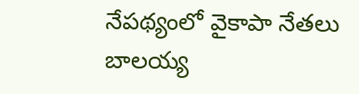నేప‌థ్యంలో వైకాపా నేత‌లు బాల‌య్య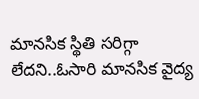మాన‌సిక స్థితి స‌రిగ్గా లేద‌ని..ఓసారి మాన‌సిక వైద్య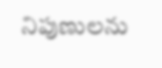నిపుణుల‌ను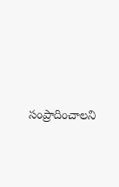సంప్రాదించాల‌ని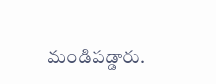మండిప‌డ్డారు.